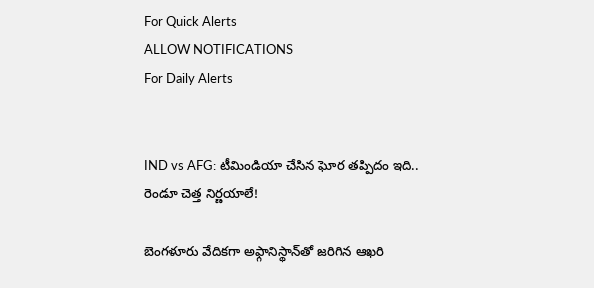For Quick Alerts
ALLOW NOTIFICATIONS
For Daily Alerts


IND vs AFG: టీమిండియా చేసిన ఘోర తప్పిదం ఇది.. రెండూ చెత్త నిర్ణయాలే!

బెంగళూరు వేదికగా అఫ్గానిస్థాన్‌తో జరిగిన ఆఖరి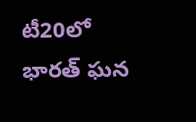టీ20లో భారత్ ఘన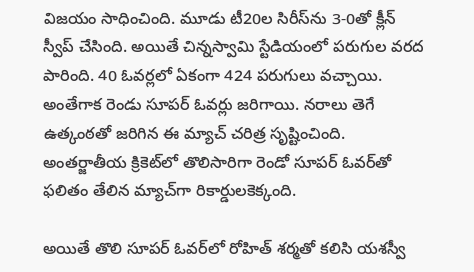విజయం సాధించింది. మూడు టీ20ల సిరీస్‌ను 3-0తో క్లీన్ స్వీప్ చేసింది. అయితే చిన్నస్వామి స్టేడియంలో పరుగుల వరద పారింది. 40 ఓవర్లలో ఏకంగా 424 పరుగులు వచ్చాయి. అంతేగాక రెండు సూపర్ ఓవర్లు జరిగాయి. నరాలు తెగే ఉత్కంఠతో జరిగిన ఈ మ్యాచ్ చరిత్ర సృష్టించింది. అంతర్జాతీయ క్రికెట్‌లో తొలిసారిగా రెండో సూపర్ ఓవర్‌తో ఫలితం తేలిన మ్యాచ్‌గా రికార్డులకెక్కంది.

అయితే తొలి సూపర్ ఓవర్‌‌లో రోహిత్ శర్మతో కలిసి యశస్వీ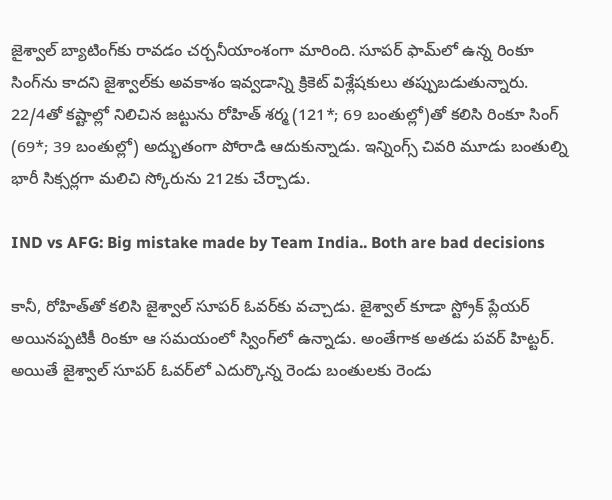జైశ్వాల్ బ్యాటింగ్‌కు రావడం చర్చనీయాంశంగా మారింది. సూపర్ ఫామ్‌లో ఉన్న రింకూ సింగ్‌ను కాదని జైశ్వాల్‌కు అవకాశం ఇవ్వడాన్ని క్రికెట్ విశ్లేషకులు తప్పుబడుతున్నారు. 22/4తో కష్టాల్లో నిలిచిన జట్టును రోహిత్ శర్మ (121*; 69 బంతుల్లో)తో కలిసి రింకూ సింగ్ (69*; 39 బంతుల్లో) అద్భుతంగా పోరాడి ఆదుకున్నాడు. ఇన్నింగ్స్ చివరి మూడు బంతుల్ని భారీ సిక్సర్లగా మలిచి స్కోరును 212కు చేర్చాడు.

IND vs AFG: Big mistake made by Team India.. Both are bad decisions

కానీ, రోహిత్‌తో కలిసి జైశ్వాల్ సూపర్ ఓవర్‌కు వచ్చాడు. జైశ్వాల్ కూడా స్ట్రోక్ ప్లేయర్ అయినప్పటికీ రింకూ ఆ సమయంలో స్వింగ్‌లో ఉన్నాడు. అంతేగాక అతడు పవర్ హిట్టర్. అయితే జైశ్వాల్ సూపర్ ఓవర్‌లో ఎదుర్కొన్న రెండు బంతులకు రెండు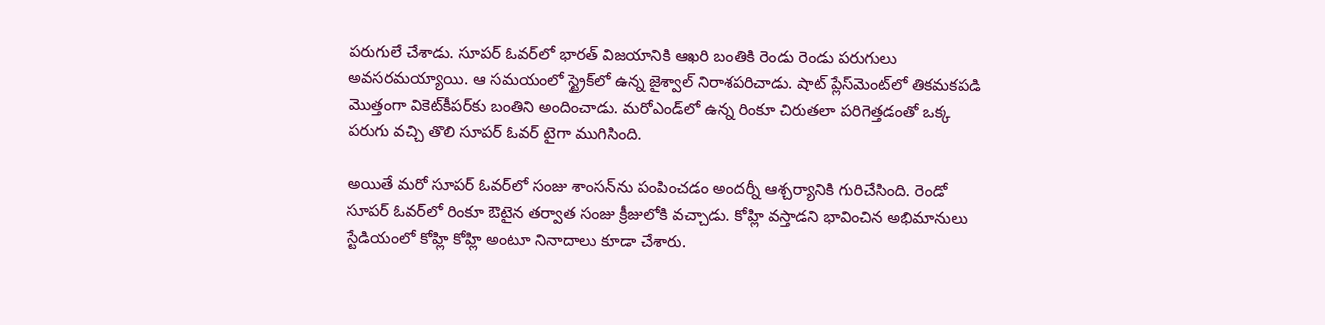పరుగులే చేశాడు. సూపర్ ఓవర్‌లో భారత్ విజయానికి ఆఖరి బంతికి రెండు రెండు పరుగులు అవసరమయ్యాయి. ఆ సమయంలో స్ట్రైక్‌లో ఉన్న జైశ్వాల్ నిరాశపరిచాడు. షాట్ ప్లేస్‌మెంట్‌లో తికమకపడి మొత్తంగా వికెట్‌కీపర్‌కు బంతిని అందించాడు. మరోఎండ్‌లో ఉన్న రింకూ చిరుతలా పరిగెత్తడంతో ఒక్క పరుగు వచ్చి తొలి సూపర్ ఓవర్ టైగా ముగిసింది.

అయితే మరో సూపర్ ఓవర్‌లో సంజు శాంసన్‌ను పంపించడం అందర్నీ ఆశ్చర్యానికి గురిచేసింది. రెండో సూపర్ ఓవర్‌లో రింకూ ఔటైన తర్వాత సంజు క్రీజులోకి వచ్చాడు. కోహ్లి వస్తాడని భావించిన అభిమానులు స్టేడియంలో కోహ్లి కోహ్లి అంటూ నినాదాలు కూడా చేశారు.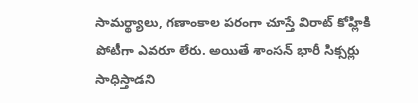సామర్థ్యాలు, గణాంకాల పరంగా చూస్తే విరాట్ కోహ్లికి పోటీగా ఎవరూ లేరు. అయితే శాంసన్ భారీ సిక్సర్లు సాధిస్తాడని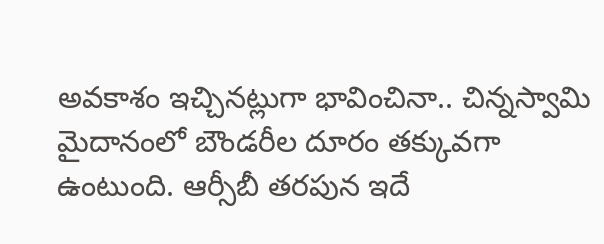అవకాశం ఇచ్చినట్లుగా భావించినా.. చిన్నస్వామి మైదానంలో బౌండరీల దూరం తక్కువగా ఉంటుంది. ఆర్సీబీ తరపున ఇదే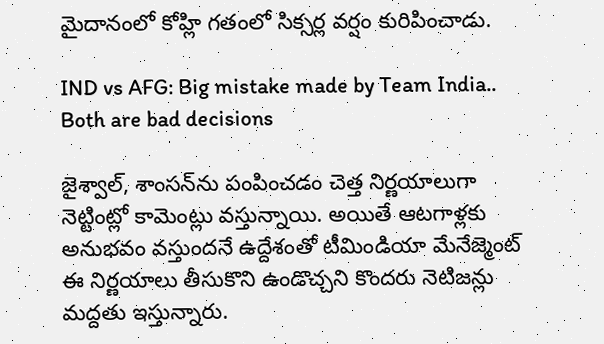మైదానంలో కోహ్లి గతంలో సిక్సర్ల వర్షం కురిపించాడు.

IND vs AFG: Big mistake made by Team India.. Both are bad decisions

జైశ్వాల్, శాంసన్‌ను పంపించడం చెత్త నిర్ణయాలుగా నెట్టింట్లో కామెంట్లు వస్తున్నాయి. అయితే ఆటగాళ్లకు అనుభవం వస్తుందనే ఉద్దేశంతో టీమిండియా మేనేజ్మెంట్ ఈ నిర్ణయాలు తీసుకొని ఉండొచ్చని కొందరు నెటిజన్లు మద్దతు ఇస్తున్నారు.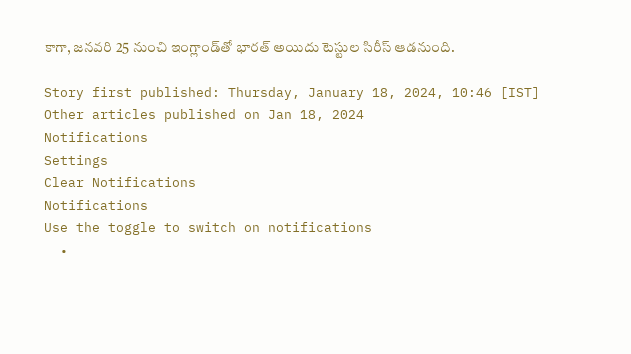కాగా, జనవరి 25 నుంచి ఇంగ్లాండ్‌తో భారత్ అయిదు టెస్టుల సిరీస్ ఆడనుంది.

Story first published: Thursday, January 18, 2024, 10:46 [IST]
Other articles published on Jan 18, 2024
Notifications
Settings
Clear Notifications
Notifications
Use the toggle to switch on notifications
  •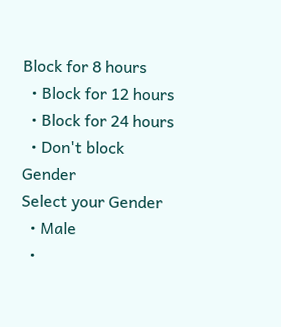Block for 8 hours
  • Block for 12 hours
  • Block for 24 hours
  • Don't block
Gender
Select your Gender
  • Male
  •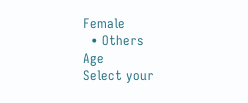Female
  • Others
Age
Select your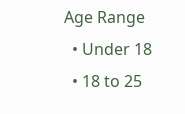Age Range
  • Under 18
  • 18 to 25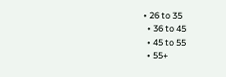• 26 to 35
  • 36 to 45
  • 45 to 55
  • 55+